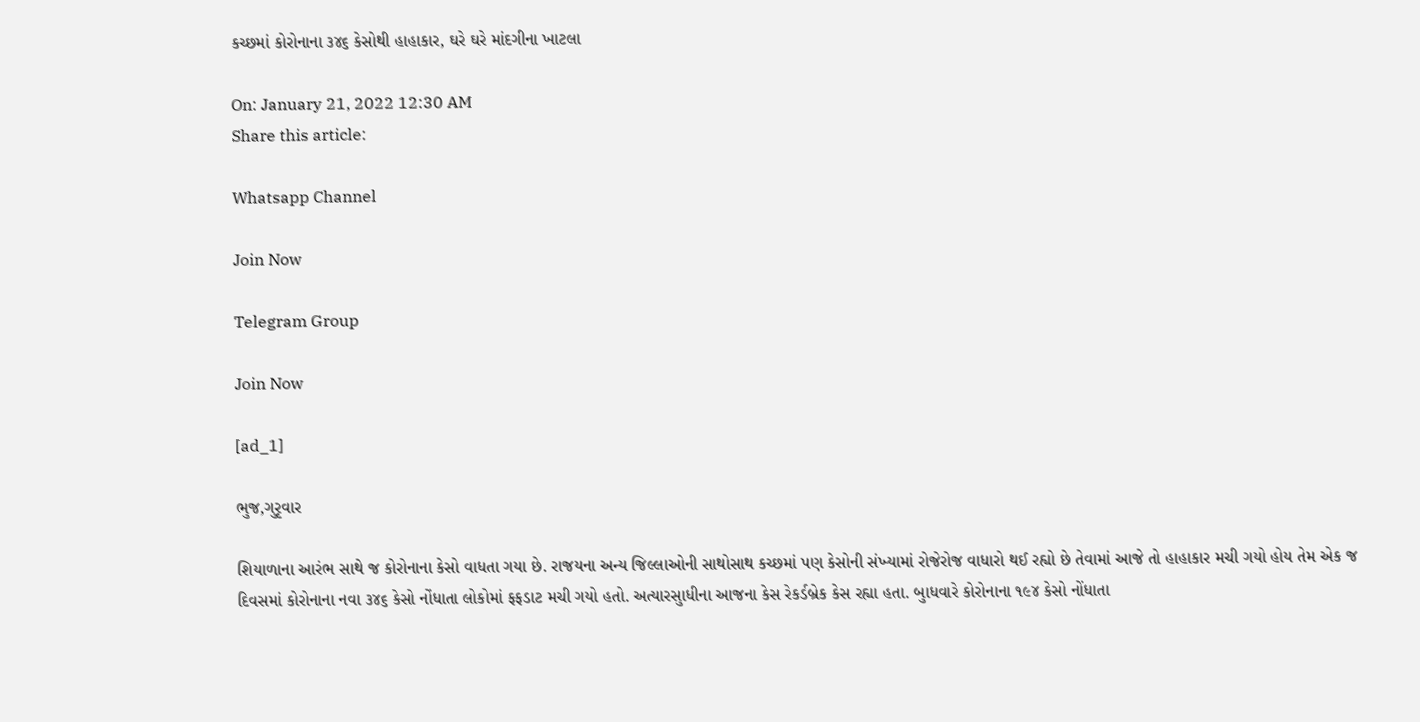કચ્છમાં કોરોનાના ૩૪૬ કેસોથી હાહાકાર, ઘરે ઘરે માંદગીના ખાટલા

On: January 21, 2022 12:30 AM
Share this article:

Whatsapp Channel

Join Now

Telegram Group

Join Now

[ad_1]

ભુજ,ગુરૃવાર

શિયાળાના આરંભ સાથે જ કોરોનાના કેસો વાધતા ગયા છે. રાજયના અન્ય જિલ્લાઓની સાથોસાથ કચ્છમાં પણ કેસોની સંખ્યામાં રોજેરોજ વાધારો થઈ રહ્યો છે તેવામાં આજે તો હાહાકાર મચી ગયો હોય તેમ એક જ દિવસમાં કોરોનાના નવા ૩૪૬ કેસો નોંધાતા લોકોમાં ફફડાટ મચી ગયો હતો. અત્યારસુાધીના આજના કેસ રેકર્ડબ્રેક કેસ રહ્યા હતા. બુાધવારે કોરોનાના ૧૯૪ કેસો નોંધાતા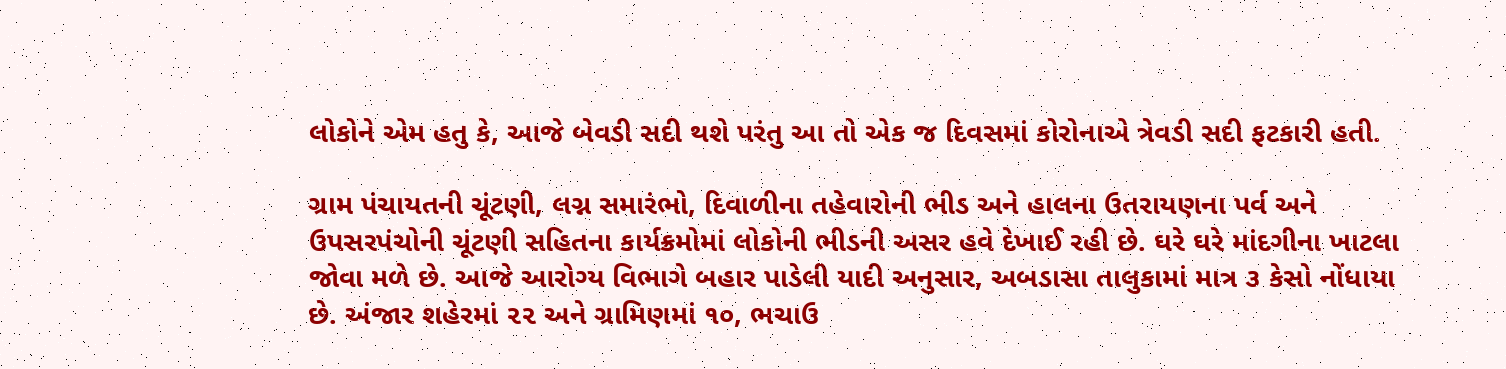લોકોને એમ હતુ કે, આજે બેવડી સદી થશે પરંતુ આ તો એક જ દિવસમાં કોરોનાએ ત્રેવડી સદી ફટકારી હતી.

ગ્રામ પંચાયતની ચૂંટણી, લગ્ન સમારંભો, દિવાળીના તહેવારોની ભીડ અને હાલના ઉતરાયણના પર્વ અને ઉપસરપંચોની ચૂંટણી સહિતના કાર્યક્રમોમાં લોકોની ભીડની અસર હવે દેખાઈ રહી છે. ઘરે ઘરે માંદગીના ખાટલા જોવા મળે છે. આજે આરોગ્ય વિભાગે બહાર પાડેલી યાદી અનુસાર, અબડાસા તાલુકામાં માત્ર ૩ કેસો નોંધાયા છે. અંજાર શહેરમાં ૨૨ અને ગ્રામિણમાં ૧૦, ભચાઉ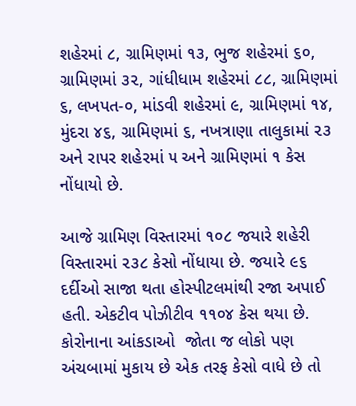શહેરમાં ૮, ગ્રામિણમાં ૧૩, ભુજ શહેરમાં ૬૦, ગ્રામિણમાં ૩૨, ગાંધીધામ શહેરમાં ૮૮, ગ્રામિણમાં ૬, લખપત-૦, માંડવી શહેરમાં ૯, ગ્રામિણમાં ૧૪, મુંદરા ૪૬, ગ્રામિણમાં ૬, નખત્રાણા તાલુકામાં ૨૩ અને રાપર શહેરમાં ૫ અને ગ્રામિણમાં ૧ કેસ નોંધાયો છે.

આજે ગ્રામિણ વિસ્તારમાં ૧૦૮ જયારે શહેરી વિસ્તારમાં ૨૩૮ કેસો નોંધાયા છે. જયારે ૯૬ દર્દીઓ સાજા થતા હોસ્પીટલમાંથી રજા અપાઈ હતી. એકટીવ પોઝીટીવ ૧૧૦૪ કેસ થયા છે. કોરોનાના આંકડાઓ  જોતા જ લોકો પણ અંચબામાં મુકાય છે એક તરફ કેસો વાધે છે તો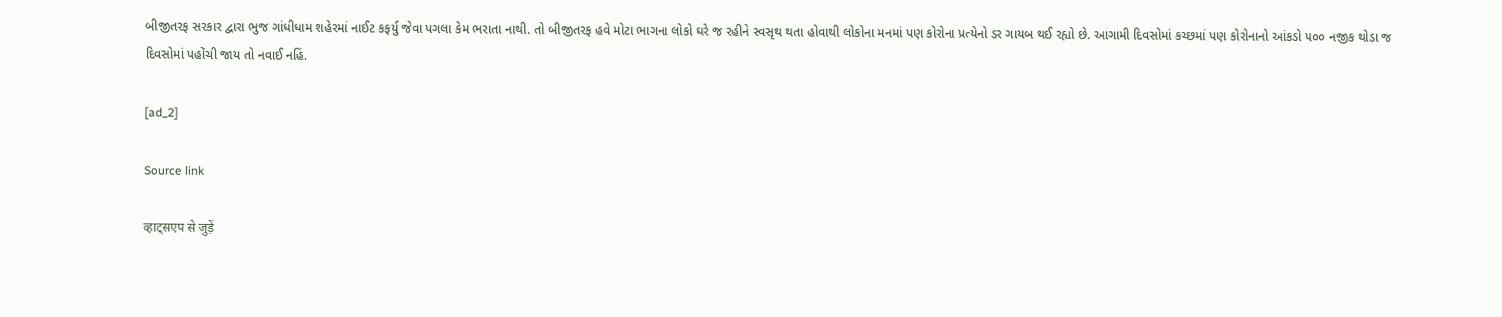બીજીતરફ સરકાર દ્વારા ભુજ ગાંધીધામ શહેરમાં નાઈટ કફર્યુ જેવા પગલા કેમ ભરાતા નાથી. તો બીજીતરફ હવે મોટા ભાગના લોકો ઘરે જ રહીને સ્વસૃથ થતા હોવાથી લોકોના મનમાં પણ કોરોના પ્રત્યેનો ડર ગાયબ થઈ રહ્યો છે. આગામી દિવસોમાં કચ્છમાં પણ કોરોનાનો આંકડો ૫૦૦ નજીક થોડા જ દિવસોમાં પહોંચી જાય તો નવાઈ નહિં.

[ad_2]

Source link

व्हाट्सएप से जुड़ें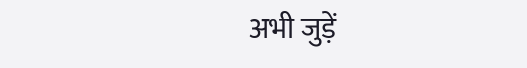अभी जुड़ें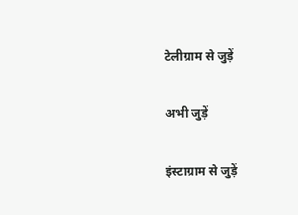टेलीग्राम से जुड़ें

अभी जुड़ें

इंस्टाग्राम से जुड़ें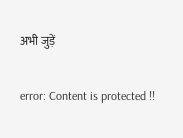अभी जुड़ें

error: Content is protected !!